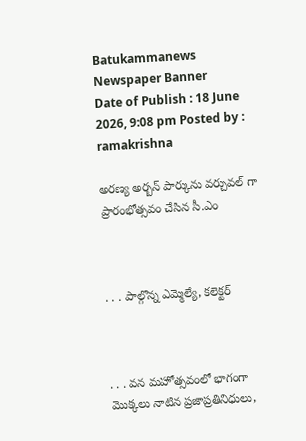Batukammanews
Newspaper Banner
Date of Publish : 18 June 2026, 9:08 pm Posted by : ramakrishna

అరణ్య అర్బన్ పార్కును వర్చువల్ గా ప్రారంభోత్సవం చేసిన సీ.ఎం



. . . పాల్గొన్న ఎమ్మెల్యే, కలెక్టర్



. . . వన మహోత్సవంలో భాగంగా మొక్కలు నాటిన ప్రజాప్రతినిధులు,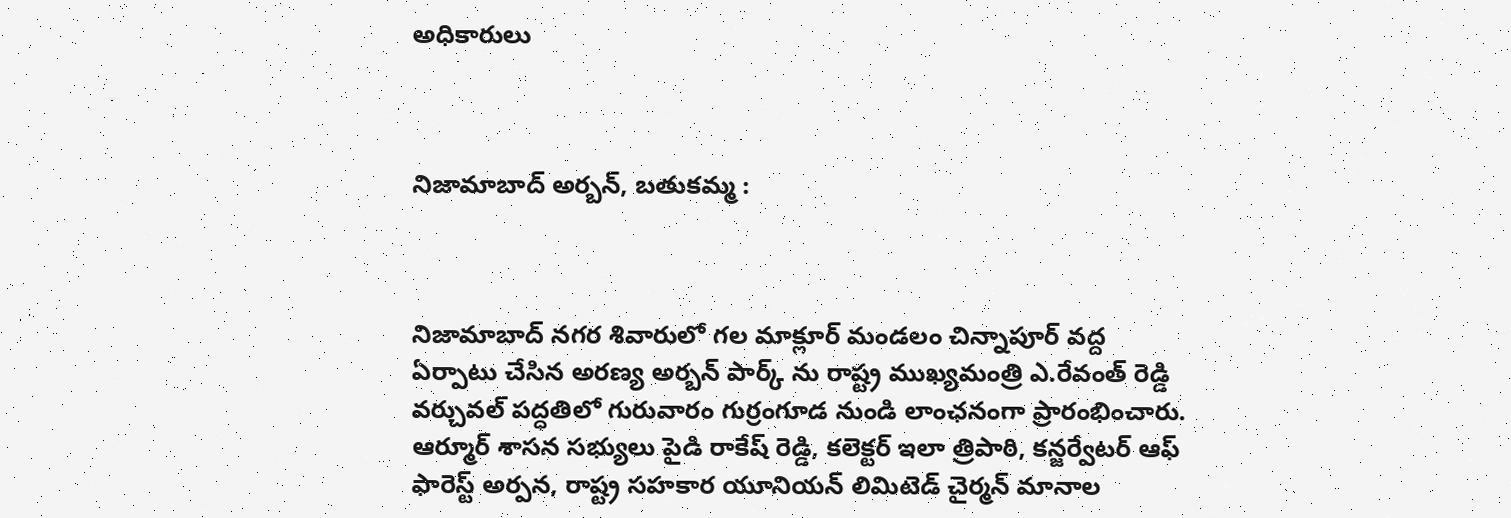అధికారులు



నిజామాబాద్ అర్బన్, బతుకమ్మ :



నిజామాబాద్ నగర శివారులో గల మాక్లూర్ మండలం చిన్నాపూర్ వద్ద ఏర్పాటు చేసిన అరణ్య అర్బన్ పార్క్ ను రాష్ట్ర ముఖ్యమంత్రి ఎ.రేవంత్ రెడ్డి వర్చువల్ పద్ధతిలో గురువారం గుర్రంగూడ నుండి లాంఛనంగా ప్రారంభించారు. ఆర్మూర్ శాసన సభ్యులు పైడి రాకేష్ రెడ్డి, కలెక్టర్ ఇలా త్రిపాఠి, కన్జర్వేటర్ ఆఫ్ ఫారెస్ట్ అర్పన, రాష్ట్ర సహకార యూనియన్ లిమిటెడ్ చైర్మన్ మానాల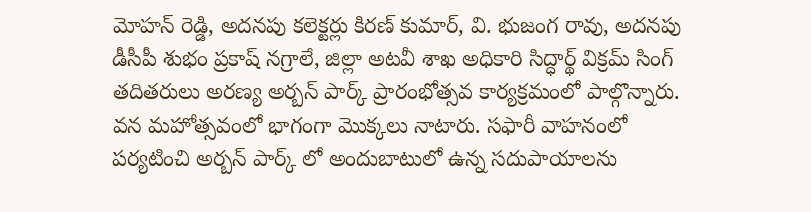మోహన్ రెడ్డి, అదనపు కలెక్టర్లు కిరణ్ కుమార్, వి. భుజంగ రావు, అదనపు డీసీపీ శుభం ప్రకాష్ నగ్రాలే, జిల్లా అటవీ శాఖ అధికారి సిద్ధార్థ్ విక్రమ్ సింగ్ తదితరులు అరణ్య అర్బన్ పార్క్ ప్రారంభోత్సవ కార్యక్రమంలో పాల్గొన్నారు. వన మహోత్సవంలో భాగంగా మొక్కలు నాటారు. సఫారీ వాహనంలో పర్యటించి అర్బన్ పార్క్ లో అందుబాటులో ఉన్న సదుపాయాలను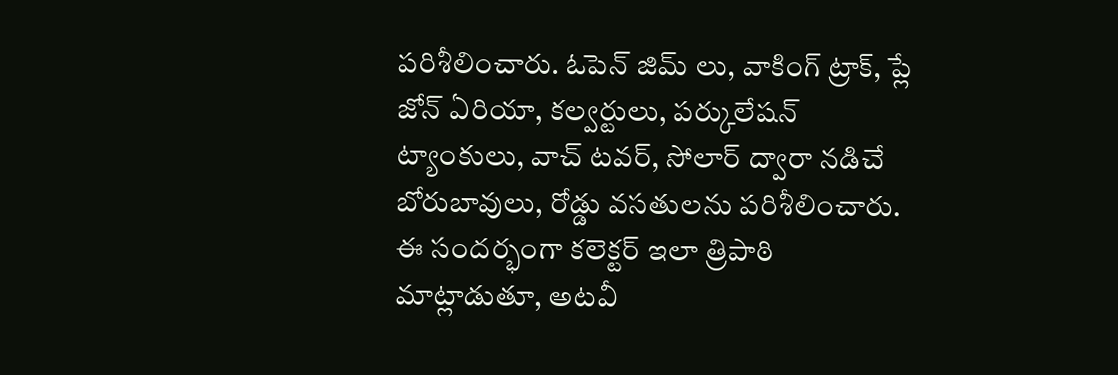పరిశీలించారు. ఓపెన్ జిమ్ లు, వాకింగ్ ట్రాక్, ప్లే జోన్ ఏరియా, కల్వర్టులు, పర్కులేషన్ ట్యాంకులు, వాచ్ టవర్, సోలార్ ద్వారా నడిచే బోరుబావులు, రోడ్డు వసతులను పరిశీలించారు. ఈ సందర్భంగా కలెక్టర్ ఇలా త్రిపాఠి మాట్లాడుతూ, అటవీ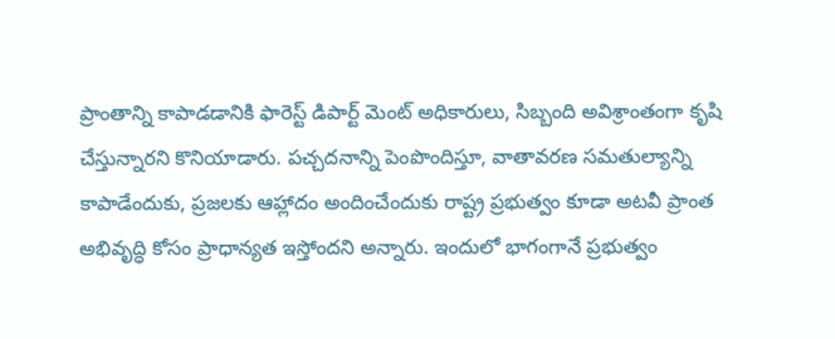ప్రాంతాన్ని కాపాడడానికి ఫారెస్ట్ డిపార్ట్ మెంట్ అధికారులు, సిబ్బంది అవిశ్రాంతంగా కృషి చేస్తున్నారని కొనియాడారు. పచ్చదనాన్ని పెంపొందిస్తూ, వాతావరణ సమతుల్యాన్ని కాపాడేందుకు, ప్రజలకు ఆహ్లాదం అందించేందుకు రాష్ట్ర ప్రభుత్వం కూడా అటవీ ప్రాంత అభివృద్ధి కోసం ప్రాధాన్యత ఇస్తోందని అన్నారు. ఇందులో భాగంగానే ప్రభుత్వం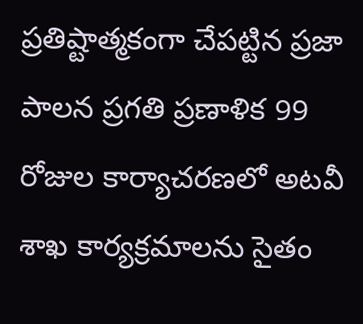ప్రతిష్టాత్మకంగా చేపట్టిన ప్రజా పాలన ప్రగతి ప్రణాళిక 99 రోజుల కార్యాచరణలో అటవీ శాఖ కార్యక్రమాలను సైతం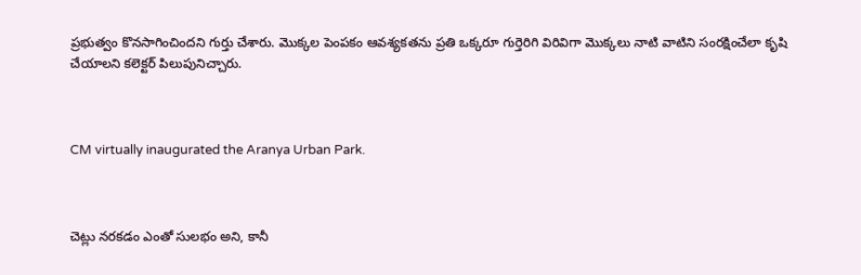ప్రభుత్వం కొనసాగించిందని గుర్తు చేశారు. మొక్కల పెంపకం ఆవశ్యకతను ప్రతి ఒక్కరూ గుర్తెరిగి విరివిగా మొక్కలు నాటి వాటిని సంరక్షించేలా కృషి చేయాలని కలెక్టర్ పిలుపునిచ్చారు.



CM virtually inaugurated the Aranya Urban Park.



చెట్లు నరకడం ఎంతో సులభం అని, కానీ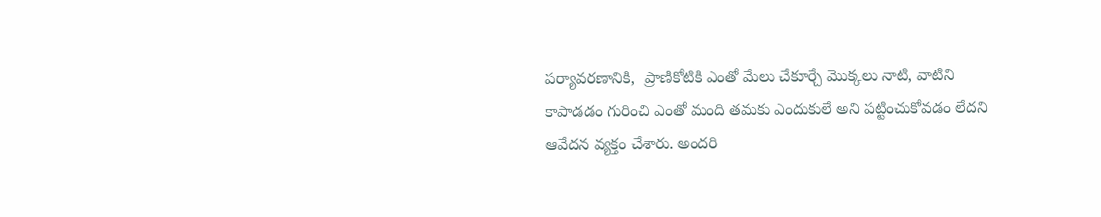పర్యావరణానికి,  ప్రాణికోటికి ఎంతో మేలు చేకూర్చే మొక్కలు నాటి, వాటిని కాపాడడం గురించి ఎంతో మంది తమకు ఎందుకులే అని పట్టించుకోవడం లేదని ఆవేదన వ్యక్తం చేశారు. అందరి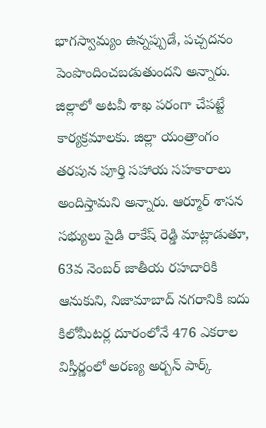భాగస్వామ్యం ఉన్నప్పుడే, పచ్చదనం పెంపొందించబడుతుందని అన్నారు. జిల్లాలో అటవీ శాఖ పరంగా చేపట్టే కార్యక్రమాలకు. జిల్లా యంత్రాంగం తరపున పూర్తి సహాయ సహకారాలు అందిస్తామని అన్నారు. ఆర్మూర్ శాసన సభ్యులు పైడి రాకేష్ రెడ్డి మాట్లాడుతూ, 63వ నెంబర్ జాతీయ రహదారికి ఆనుకుని, నిజామాబాద్ నగరానికి ఐదు కిలోమీటర్ల దూరంలోనే 476 ఎకరాల విస్తీర్ణంలో అరణ్య అర్బన్ పార్క్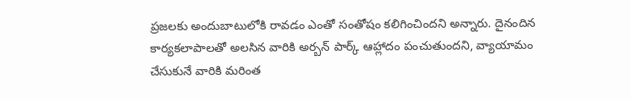ప్రజలకు అందుబాటులోకి రావడం ఎంతో సంతోషం కలిగించిందని అన్నారు. దైనందిన కార్యకలాపాలతో అలసిన వారికి అర్బన్ పార్క్ ఆహ్లాదం పంచుతుందని, వ్యాయామం చేసుకునే వారికి మరింత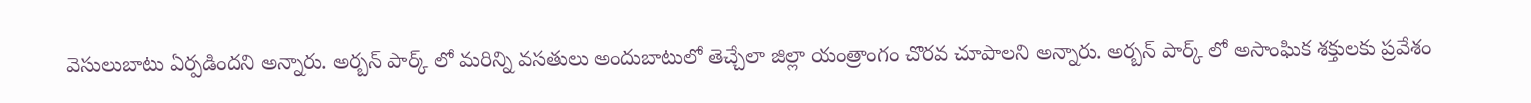వెసులుబాటు ఏర్పడిందని అన్నారు. అర్బన్ పార్క్ లో మరిన్ని వసతులు అందుబాటులో తెచ్చేలా జిల్లా యంత్రాంగం చొరవ చూపాలని అన్నారు. అర్బన్ పార్క్ లో అసాంఘిక శక్తులకు ప్రవేశం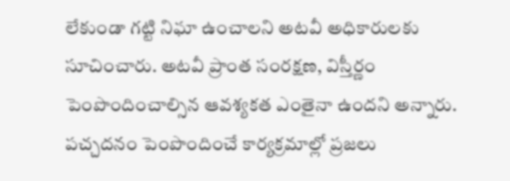లేకుండా గట్టి నిఘా ఉంచాలని అటవీ అధికారులకు సూచించారు. అటవీ ప్రాంత సంరక్షణ, విస్తీర్ణం పెంపొందించాల్సిన ఆవశ్యకత ఎంతైనా ఉందని అన్నారు. పచ్చదనం పెంపొందించే కార్యక్రమాల్లో ప్రజలు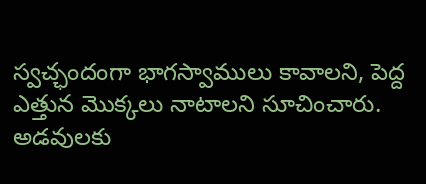స్వచ్ఛందంగా భాగస్వాములు కావాలని, పెద్ద ఎత్తున మొక్కలు నాటాలని సూచించారు. అడవులకు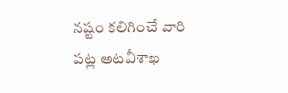నష్టం కలిగించే వారి పట్ల అటవీశాఖ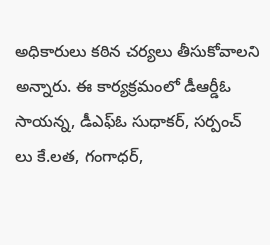అధికారులు కఠిన చర్యలు తీసుకోవాలని అన్నారు. ఈ కార్యక్రమంలో డీఆర్డీఓ సాయన్న, డీఎఫ్ఓ సుధాకర్, సర్పంచ్ లు కే.లత, గంగాధర్,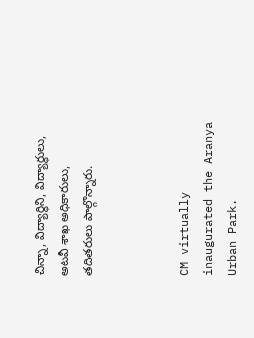చిన్నా, విద్యార్థిని, విద్యార్థులు, అటవీ శాఖ అధికారులు, తదితరులు పాల్గొన్నారు.



CM virtually inaugurated the Aranya Urban Park.